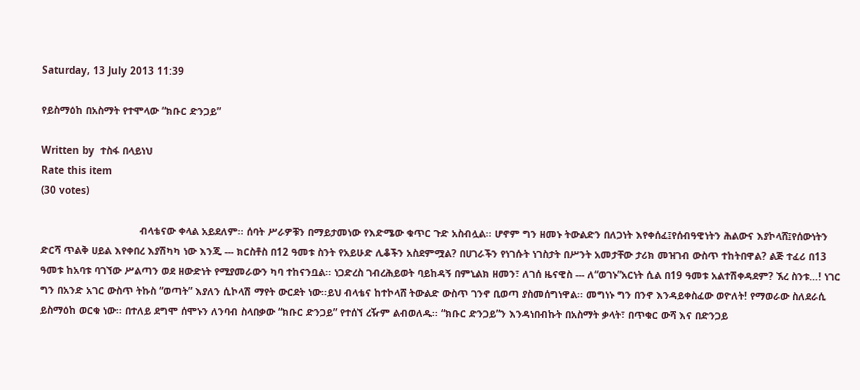Saturday, 13 July 2013 11:39

የይስማዕከ በአስማት የተሞላው “ክቡር ድንጋይ”

Written by  ተስፋ በላይነህ
Rate this item
(30 votes)

                                 ብላቴናው ቀላል አይደለም፡፡ ሰባት ሥራዎቹን በማይታመነው የእድሜው ቁጥር ጉድ አስብሏል፡፡ ሆኖም ግን ዘመኑ ትውልድን በለጋነት እየቀሰፈ፤የሰብዓዊነትን ሕልውና እያኮላሸ፤የሰውነትን ድርሻ ጥልቅ ሀይል እየቀበረ እያሽካካ ነው እንጂ --- ክርስቶስ በ12 ዓመቱ ስንት የአይሁድ ሊቆችን አስደምሟል? በሀገራችን የነገሱት ነገስታት በሥንት አመታቸው ታሪክ መዝገብ ውስጥ ተከትበዋል? ልጅ ተፈሪ በ13 ዓመቱ ከአባቱ ባገኘው ሥልጣን ወደ ዘውድነት የሚያመራውን ካባ ተከናንቧል፡፡ ነጋድረስ ገብረሕይወት ባይከዳኝ በምኒልክ ዘመን፣ ለገሰ ዜናዊስ --- ለ“ወገኑ”አርነት ሲል በ19 ዓመቱ አልተሽቀዳደም? ኧረ ስንቱ…! ነገር ግን በአንድ አገር ውስጥ ትኩስ “ወጣት” እያለን ሲኮላሽ ማየት ውርደት ነው፡፡ይህ ብላቴና ከተኮላሸ ትውልድ ውስጥ ገንኖ ቢወጣ ያስመሰግነዋል፡፡ መግነኑ ግን በንኖ እንዳይቀስፈው ወዮለት! የማወራው ስለደራሲ ይስማዕከ ወርቁ ነው፡፡ በተለይ ደግሞ ሰሞኑን ለንባብ ስላበቃው “ክቡር ድንጋይ” የተሰኘ ረዥም ልብወለዱ፡፡ “ክቡር ድንጋይ”ን እንዳነበብኩት በአስማት ቃላት፣ በጥቁር ውሻ እና በድንጋይ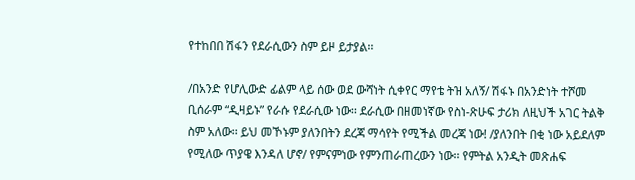የተከበበ ሽፋን የደራሲውን ስም ይዞ ይታያል፡፡

/በአንድ የሆሊውድ ፊልም ላይ ሰው ወደ ውሻነት ሲቀየር ማየቴ ትዝ አለኝ/ ሽፋኑ በአንድነት ተሾመ ቢሰራም “ዲዛይኑ” የራሱ የደራሲው ነው፡፡ ደራሲው በዘመነኛው የስነ-ጽሁፍ ታሪክ ለዚህች አገር ትልቅ ስም አለው፡፡ ይህ መኾኑም ያለንበትን ደረጃ ማሳየት የሚችል መረጃ ነው! /ያለንበት በቂ ነው አይደለም የሚለው ጥያዌ እንዳለ ሆኖ/ የምናምነው የምንጠራጠረውን ነው፡፡ የምትል አንዲት መጽሐፍ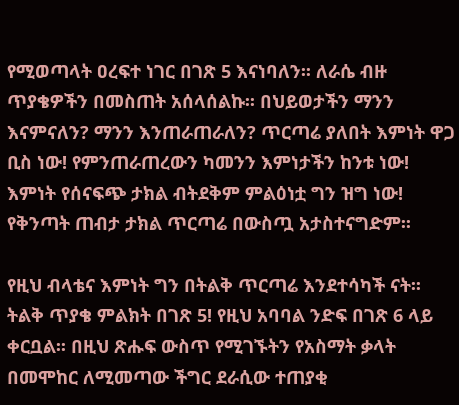የሚወጣላት ዐረፍተ ነገር በገጽ 5 እናነባለን፡፡ ለራሴ ብዙ ጥያቄዎችን በመስጠት አሰላሰልኩ፡፡ በህይወታችን ማንን እናምናለን? ማንን እንጠራጠራለን? ጥርጣሬ ያለበት እምነት ዋጋ ቢስ ነው! የምንጠራጠረውን ካመንን እምነታችን ከንቱ ነው! እምነት የሰናፍጭ ታክል ብትደቅም ምልዕነቷ ግን ዝግ ነው! የቅንጣት ጠብታ ታክል ጥርጣሬ በውስጧ አታስተናግድም፡፡

የዚህ ብላቴና እምነት ግን በትልቅ ጥርጣሬ እንደተሳካች ናት፡፡ ትልቅ ጥያቄ ምልክት በገጽ 5! የዚህ አባባል ንድፍ በገጽ 6 ላይ ቀርቧል፡፡ በዚህ ጽሑፍ ውስጥ የሚገኙትን የአስማት ቃላት በመሞከር ለሚመጣው ችግር ደራሲው ተጠያቂ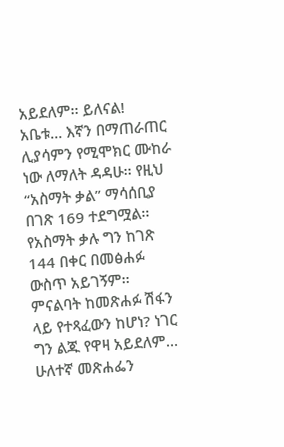አይደለም፡፡ ይለናል! አቤቱ… እኛን በማጠራጠር ሊያሳምን የሚሞክር ሙከራ ነው ለማለት ዳዳሁ፡፡ የዚህ “አስማት ቃል” ማሳሰቢያ በገጽ 169 ተደግሟል፡፡ የአስማት ቃሉ ግን ከገጽ 144 በቀር በመፅሐፉ ውስጥ አይገኝም፡፡ ምናልባት ከመጽሐፉ ሽፋን ላይ የተጻፈውን ከሆነ? ነገር ግን ልጁ የዋዛ አይደለም… ሁለተኛ መጽሐፌን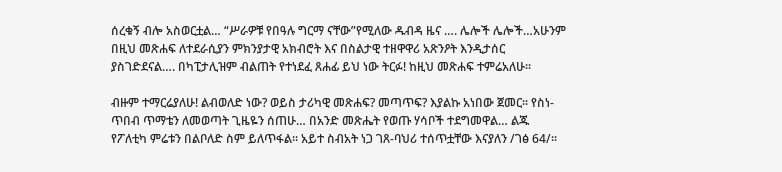ሰረቁኝ ብሎ አስወርቷል… “ሥራዎቹ የበዓሉ ግርማ ናቸው”የሚለው ዱብዳ ዜና …. ሌሎች ሌሎች…አሁንም በዚህ መጽሐፍ ለተደራሲያን ምክንያታዊ አክብሮት እና በስልታዊ ተዘዋዋሪ አጽንዖት እንዲታሰር ያስገድደናል…. በካፒታሊዝም ብልጠት የተነደፈ ጸሐፊ ይህ ነው ትርፉ! ከዚህ መጽሐፍ ተምሬአለሁ፡፡

ብዙም ተማርሬያለሁ! ልብወለድ ነው? ወይስ ታሪካዊ መጽሐፍ? መጣጥፍ? እያልኩ አነበው ጀመር፡፡ የስነ-ጥበብ ጥማቴን ለመወጣት ጊዜዬን ሰጠሁ… በአንድ መጽሔት የወጡ ሃሳቦች ተደግመዋል… ልጁ የፖለቲካ ምሬቱን በልቦለድ ስም ይለጥፋል፡፡ አይተ ስብአት ነጋ ገጸ-ባህሪ ተሰጥቷቸው እናያለን /ገፅ 64/፡፡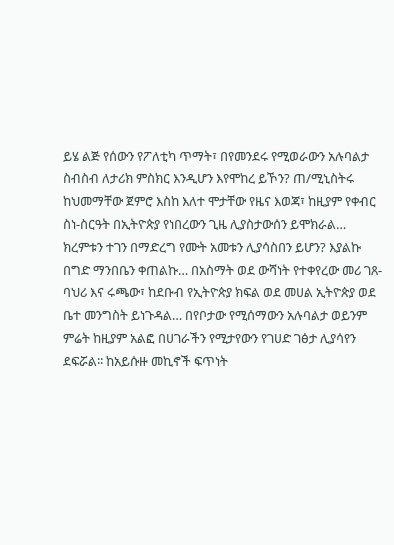ይሄ ልጅ የሰውን የፖለቲካ ጥማት፣ በየመንደሩ የሚወራውን አሉባልታ ስብስብ ለታሪክ ምስክር እንዲሆን እየሞከረ ይኾን? ጠ/ሚኒስትሩ ከህመማቸው ጀምሮ እስከ እለተ ሞታቸው የዜና እወጃ፣ ከዚያም የቀብር ስነ-ስርዓት በኢትዮጵያ የነበረውን ጊዜ ሊያስታውሰን ይሞክራል… ክረምቱን ተገን በማድረግ የሙት አመቱን ሊያሳስበን ይሆን? እያልኩ በግድ ማንበቤን ቀጠልኩ… በአስማት ወደ ውሻነት የተቀየረው መሪ ገጸ-ባህሪ እና ሩጫው፣ ከደቡብ የኢትዮጵያ ክፍል ወደ መሀል ኢትዮጵያ ወደ ቤተ መንግስት ይነጉዳል… በየቦታው የሚሰማውን አሉባልታ ወይንም ምሬት ከዚያም አልፎ በሀገራችን የሚታየውን የገሀድ ገፅታ ሊያሳየን ደፍሯል፡፡ ከአይሱዙ መኪኖች ፍጥነት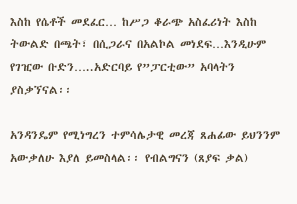እስከ የሴቶች መደፈር… ከሥጋ ቆራጭ አስፈሪነት እስከ ትውልድ በጫት፣ በሲጋራና በአልኮል መነደፍ…እንዲሁም የገዢው ቡድን…..አድርባይ የ”ፓርቲው” አባላትን ያስቃኘናል፡፡

አንዳንዴም የሚነግረን ተምሳሌታዊ መረጃ ጸሐፊው ይህንንም አውቃለሁ እያለ ይመስላል፡፡ የብልግናን (ጸያፍ ቃል)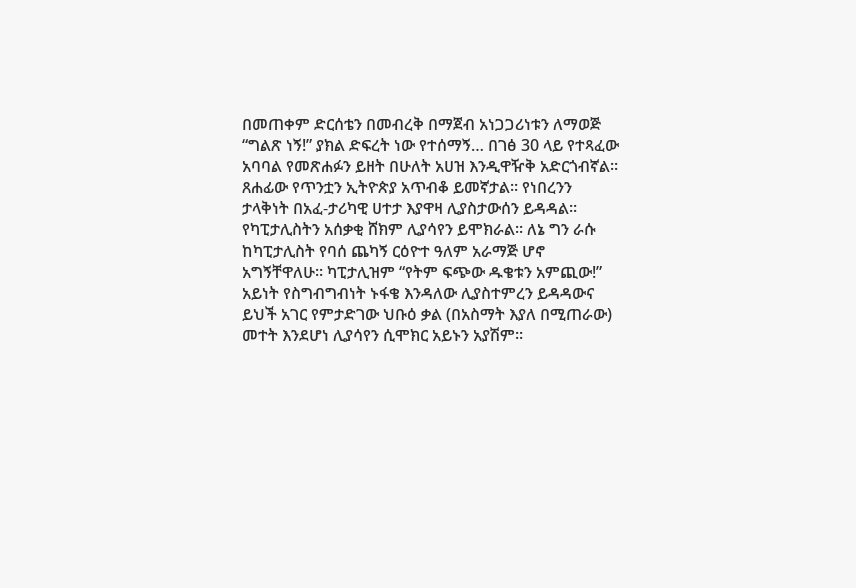በመጠቀም ድርሰቴን በመብረቅ በማጀብ አነጋጋሪነቱን ለማወጅ “ግልጽ ነኝ!” ያክል ድፍረት ነው የተሰማኝ… በገፅ 30 ላይ የተጻፈው አባባል የመጽሐፉን ይዘት በሁለት አሀዝ እንዲዋዥቅ አድርጎብኛል፡፡ ጸሐፊው የጥንቷን ኢትዮጵያ አጥብቆ ይመኛታል፡፡ የነበረንን ታላቅነት በአፈ-ታሪካዊ ሀተታ እያዋዛ ሊያስታውሰን ይዳዳል፡፡ የካፒታሊስትን አሰቃቂ ሸክም ሊያሳየን ይሞክራል፡፡ ለኔ ግን ራሱ ከካፒታሊስት የባሰ ጨካኝ ርዕዮተ ዓለም አራማጅ ሆኖ አግኝቸዋለሁ፡፡ ካፒታሊዝም “የትም ፍጭው ዱቄቱን አምጪው!” አይነት የስግብግብነት ኑፋቄ እንዳለው ሊያስተምረን ይዳዳውና ይህች አገር የምታድገው ህቡዕ ቃል (በአስማት እያለ በሚጠራው) መተት እንደሆነ ሊያሳየን ሲሞክር አይኑን አያሽም፡፡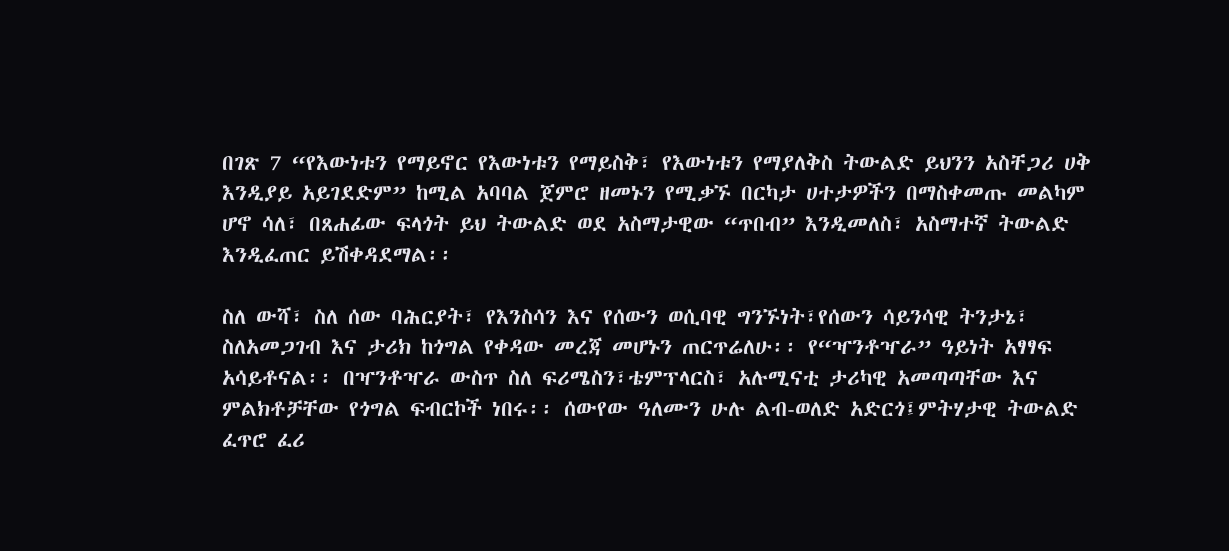በገጽ 7 “የእውነቱን የማይኖር የእውነቱን የማይስቅ፣ የእውነቱን የማያለቅስ ትውልድ ይህንን አስቸጋሪ ሀቅ እንዲያይ አይገደድም” ከሚል አባባል ጀምሮ ዘመኑን የሚቃኙ በርካታ ሀተታዎችን በማስቀመጡ መልካም ሆኖ ሳለ፣ በጸሐፊው ፍላጎት ይህ ትውልድ ወደ አስማታዊው “ጥበብ” እንዲመለስ፣ አስማተኛ ትውልድ እንዲፈጠር ይሽቀዳደማል፡፡

ስለ ውሻ፣ ስለ ሰው ባሕርያት፣ የእንስሳን እና የሰውን ወሲባዊ ግንኙነት፣የሰውን ሳይንሳዊ ትንታኔ፣ ስለአመጋገብ እና ታሪክ ከጎግል የቀዳው መረጃ መሆኑን ጠርጥሬለሁ፡፡ የ“ዣንቶዣራ” ዓይነት አፃፃፍ አሳይቶናል፡፡ በዣንቶዣራ ውስጥ ስለ ፍሪሜስን፣ቴምፕላርስ፣ አሉሚናቲ ታሪካዊ አመጣጣቸው እና ምልክቶቻቸው የጎግል ፍብርኮች ነበሩ፡፡ ሰውየው ዓለሙን ሁሉ ልብ-ወለድ አድርጎ፤ምትሃታዊ ትውልድ ፈጥሮ ፈሪ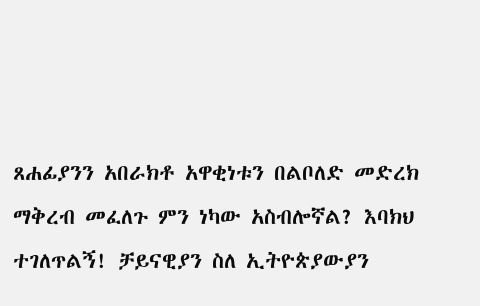ጸሐፊያንን አበራክቶ አዋቂነቱን በልቦለድ መድረክ ማቅረብ መፈለጉ ምን ነካው አስብሎኛል? እባክህ ተገለጥልኝ! ቻይናዊያን ስለ ኢትዮጵያውያን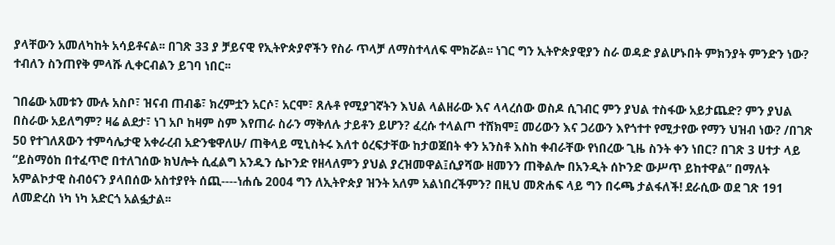ያላቸውን አመለካከት አሳይቶናል፡፡ በገጽ 33 ያ ቻይናዊ የኢትዮጵያኖችን የስራ ጥላቻ ለማስተላለፍ ሞክሯል፡፡ ነገር ግን ኢትዮጵያዊያን ስራ ወዳድ ያልሆኑበት ምክንያት ምንድን ነው? ተብለን ስንጠየቅ ምላሹ ሊቀርብልን ይገባ ነበር፡፡

ገበሬው አመቱን ሙሉ አስቦ፣ ዝናብ ጠብቆ፣ ክረምቷን አርሶ፣ አርሞ፣ ጸሉቶ የሚያገኛትን እህል ላልዘራው እና ላላረሰው ወስዶ ሲገብር ምን ያህል ተስፋው አይታጨድ? ምን ያህል በስራው አይለግም? ዛሬ ልደታ፣ ነገ አቦ ከዛም ስም እየጠራ ስራን ማቅለሉ ታይቶን ይሆን? ፈረሱ ተላልጦ ተሸክሞ፤ መሪውን እና ጋሪውን እየጎተተ የሚታየው የማን ህዝብ ነው? /በገጽ 50 የተገለጸውን ተምሳሌታዊ አቀራረብ አድንቄዋለሁ/ ጠቅላይ ሚኒስትሩ እለተ ዕረፍታቸው ከታወጀበት ቀን አንስቶ እስከ ቀብራቸው የነበረው ጊዜ ስንት ቀን ነበር? በገጽ 3 ሀተታ ላይ “ይስማዕከ በተፈጥሮ በተለገሰው ክህሎት ሲፈልግ አንዱን ሴኮንድ የዘላለምን ያህል ያረዝመዋል፤ሲያሻው ዘመንን ጠቅልሎ በአንዲት ሰኮንድ ውሥጥ ይከተዋል” በማለት አምልኮታዊ ስብዕናን ያላበሰው አስተያየት ሰጪ----ነሐሴ 2004 ግን ለኢትዮጵያ ዝንት አለም አልነበረችምን? በዚህ መጽሐፍ ላይ ግን በሩጫ ታልፋለች! ደራሲው ወደ ገጽ 191 ለመድረስ ነካ ነካ አድርጎ አልፏታል፡፡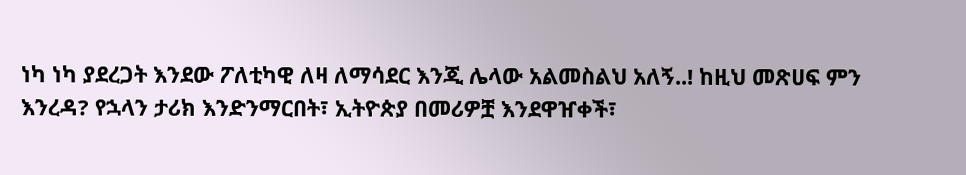ነካ ነካ ያደረጋት እንደው ፖለቲካዊ ለዛ ለማሳደር እንጂ ሌላው አልመስልህ አለኝ..! ከዚህ መጽሀፍ ምን እንረዳ? የኋላን ታሪክ እንድንማርበት፣ ኢትዮጵያ በመሪዎቿ እንደዋዠቀች፣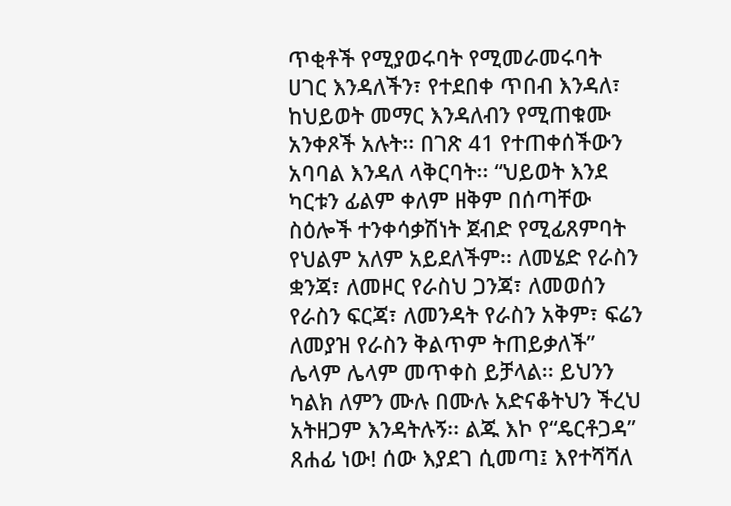ጥቂቶች የሚያወሩባት የሚመራመሩባት ሀገር እንዳለችን፣ የተደበቀ ጥበብ እንዳለ፣ ከህይወት መማር እንዳለብን የሚጠቁሙ አንቀጾች አሉት፡፡ በገጽ 41 የተጠቀሰችውን አባባል እንዳለ ላቅርባት፡፡ “ህይወት እንደ ካርቱን ፊልም ቀለም ዘቅም በሰጣቸው ስዕሎች ተንቀሳቃሽነት ጀብድ የሚፊጸምባት የህልም አለም አይደለችም፡፡ ለመሄድ የራስን ቋንጃ፣ ለመዞር የራስህ ጋንጃ፣ ለመወሰን የራስን ፍርጃ፣ ለመንዳት የራስን አቅም፣ ፍሬን ለመያዝ የራስን ቅልጥም ትጠይቃለች” ሌላም ሌላም መጥቀስ ይቻላል፡፡ ይህንን ካልክ ለምን ሙሉ በሙሉ አድናቆትህን ችረህ አትዘጋም እንዳትሉኝ፡፡ ልጁ እኮ የ“ዴርቶጋዳ” ጸሐፊ ነው! ሰው እያደገ ሲመጣ፤ እየተሻሻለ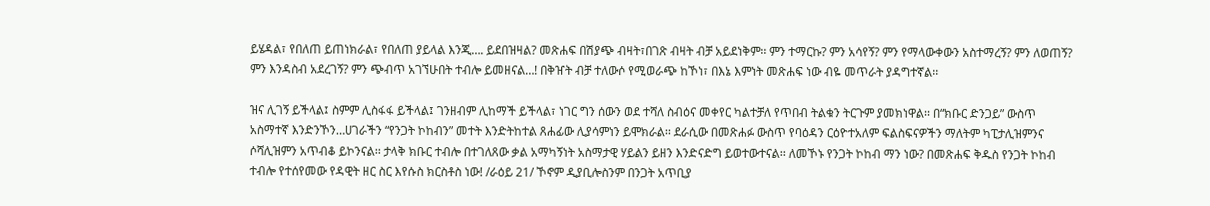ይሄዳል፣ የበለጠ ይጠነክራል፣ የበለጠ ያይላል እንጂ…. ይደበዝዛል? መጽሐፍ በሽያጭ ብዛት፣በገጽ ብዛት ብቻ አይደነቅም፡፡ ምን ተማርኩ? ምን አሳየኝ? ምን የማላውቀውን አስተማረኝ? ምን ለወጠኝ? ምን እንዳስብ አደረገኝ? ምን ጭብጥ አገኘሁበት ተብሎ ይመዘናል…! በቅዠት ብቻ ተለውሶ የሚወራጭ ከኾነ፣ በእኔ እምነት መጽሐፍ ነው ብዬ መጥራት ያዳግተኛል፡፡

ዝና ሊገኝ ይችላል፤ ስምም ሊስፋፋ ይችላል፤ ገንዘብም ሊከማች ይችላል፣ ነገር ግን ሰውን ወደ ተሻለ ስብዕና መቀየር ካልተቻለ የጥበብ ትልቁን ትርጉም ያመክነዋል፡፡ በ“ክቡር ድንጋይ” ውስጥ አስማተኛ እንድንኾን…ሀገራችን “የንጋት ኮከብን” መተት እንድትከተል ጸሐፊው ሊያሳምነን ይሞክራል፡፡ ደራሲው በመጽሐፉ ውስጥ የባዕዳን ርዕዮተአለም ፍልስፍናዎችን ማለትም ካፒታሊዝምንና ሶሻሊዝምን አጥብቆ ይኮንናል፡፡ ታላቅ ክቡር ተብሎ በተገለጸው ቃል አማካኝነት አስማታዊ ሃይልን ይዘን እንድናድግ ይወተውተናል፡፡ ለመኾኑ የንጋት ኮከብ ማን ነው? በመጽሐፍ ቅዱስ የንጋት ኮከብ ተብሎ የተሰየመው የዳዊት ዘር ስር እየሱስ ክርስቶስ ነው! /ራዕይ 21/ ኾኖም ዲያቢሎስንም በንጋት አጥቢያ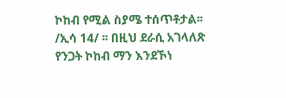ኮከብ የሚል ስያሜ ተሰጥቶታል፡፡/ኢሳ 14/ ፡፡ በዚህ ደራሲ አገላለጽ የንጋት ኮከብ ማን እንደኾነ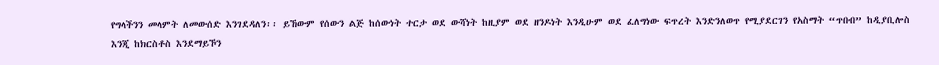የግላችንን መላምት ለመውሰድ እንገደዳለን፡፡ ይኸውም የሰውን ልጅ ከሰውነት ተርታ ወደ ውሻነት ከዚያም ወደ ዘንዶነት እንዲሁም ወደ ፈለግነው ፍጥረት እንድንለወጥ የሚያደርገን የአስማት “ጥበብ” ከዲያቢሎስ እንጂ ከክርስቶስ እንደማይኾን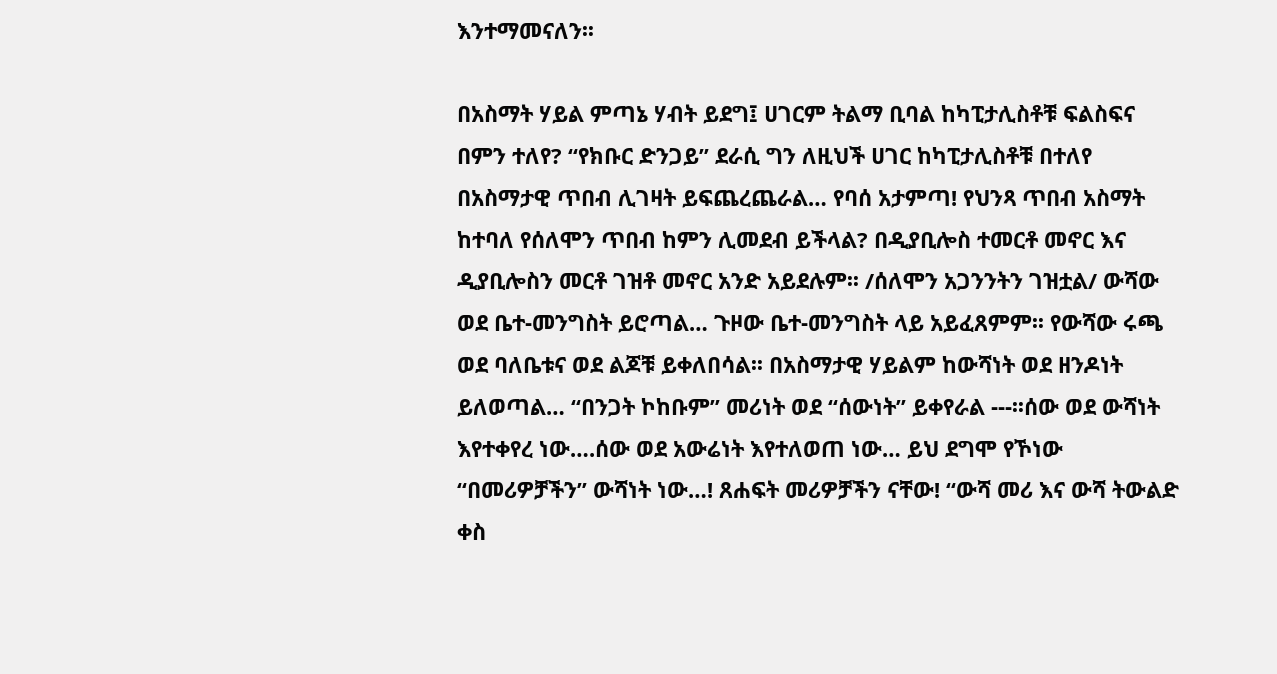እንተማመናለን፡፡

በአስማት ሃይል ምጣኔ ሃብት ይደግ፤ ሀገርም ትልማ ቢባል ከካፒታሊስቶቹ ፍልስፍና በምን ተለየ? “የክቡር ድንጋይ” ደራሲ ግን ለዚህች ሀገር ከካፒታሊስቶቹ በተለየ በአስማታዊ ጥበብ ሊገዛት ይፍጨረጨራል… የባሰ አታምጣ! የህንጻ ጥበብ አስማት ከተባለ የሰለሞን ጥበብ ከምን ሊመደብ ይችላል? በዲያቢሎስ ተመርቶ መኖር እና ዲያቢሎስን መርቶ ገዝቶ መኖር አንድ አይደሉም፡፡ /ሰለሞን አጋንንትን ገዝቷል/ ውሻው ወደ ቤተ-መንግስት ይሮጣል… ጉዞው ቤተ-መንግስት ላይ አይፈጸምም፡፡ የውሻው ሩጫ ወደ ባለቤቱና ወደ ልጆቹ ይቀለበሳል፡፡ በአስማታዊ ሃይልም ከውሻነት ወደ ዘንዶነት ይለወጣል… “በንጋት ኮከቡም” መሪነት ወደ “ሰውነት” ይቀየራል ---፡፡ሰው ወደ ውሻነት እየተቀየረ ነው….ሰው ወደ አውሬነት እየተለወጠ ነው… ይህ ደግሞ የኾነው “በመሪዎቻችን” ውሻነት ነው…! ጸሐፍት መሪዎቻችን ናቸው! “ውሻ መሪ እና ውሻ ትውልድ ቀስ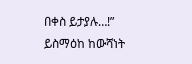በቀስ ይታያሉ…!” ይስማዕከ ከውሻነት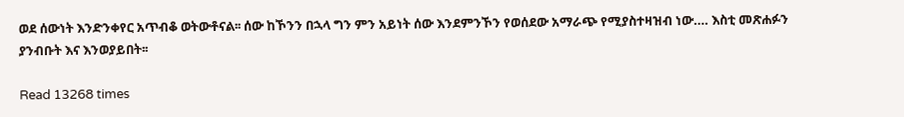ወደ ሰውነት እንድንቀየር አጥብቆ ወትውቶናል፡፡ ሰው ከኾንን በኋላ ግን ምን አይነት ሰው እንደምንኾን የወሰደው አማራጭ የሚያስተዛዝብ ነው…. እስቲ መጽሐፉን ያንብቡት እና እንወያይበት፡፡

Read 13268 times